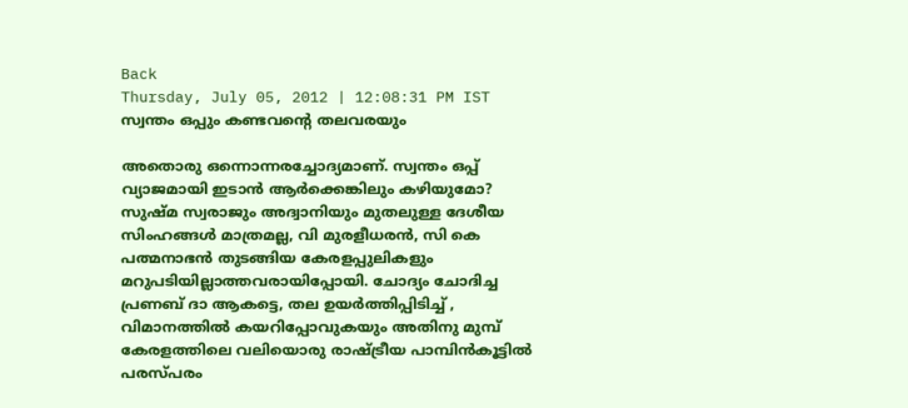Back
Thursday, July 05, 2012 | 12:08:31 PM IST
സ്വന്തം ഒപ്പും കണ്ടവന്റെ തലവരയും

അതൊരു ഒന്നൊന്നരച്ചോദ്യമാണ്‌. സ്വന്തം ഒപ്പ്‌ വ്യാജമായി ഇടാന്‍ ആര്‍ക്കെങ്കിലും കഴിയുമോ? സുഷ്‌മ സ്വരാജും അദ്വാനിയും മുതലുള്ള ദേശീയ സിംഹങ്ങള്‍ മാത്രമല്ല, വി മുരളീധരന്‍, സി കെ പത്മനാഭന്‍ തുടങ്ങിയ കേരളപ്പുലികളും മറുപടിയില്ലാത്തവരായിപ്പോയി. ചോദ്യം ചോദിച്ച പ്രണബ്‌ ദാ ആകട്ടെ, തല ഉയര്‍ത്തിപ്പിടിച്ച്‌ , വിമാനത്തില്‍ കയറിപ്പോവുകയും അതിനു മുമ്പ്‌ കേരളത്തിലെ വലിയൊരു രാഷ്ട്രീയ പാമ്പിന്‍കൂട്ടില്‍ പരസ്‌പരം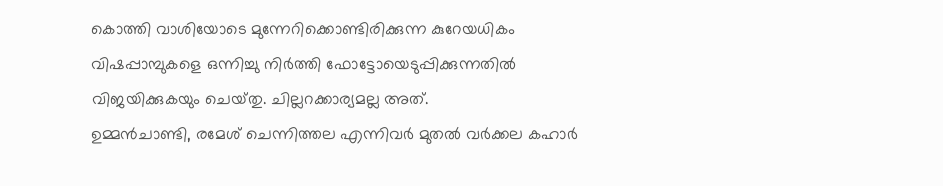കൊത്തി വാശിയോടെ മുന്നേറിക്കൊണ്ടിരിക്കുന്ന കുറേയധികം വിഷപ്പാമ്പുകളെ ഒന്നിച്ചു നിര്‍ത്തി ഫോട്ടോയെടുപ്പിക്കുന്നതില്‍ വിജയിക്കുകയും ചെയ്‌തു. ചില്ലറക്കാര്യമല്ല അത്‌.
ഉമ്മന്‍ചാണ്ടി, രമേശ്‌ ചെന്നിത്തല എന്നിവര്‍ മുതല്‍ വര്‍ക്കല കഹാര്‍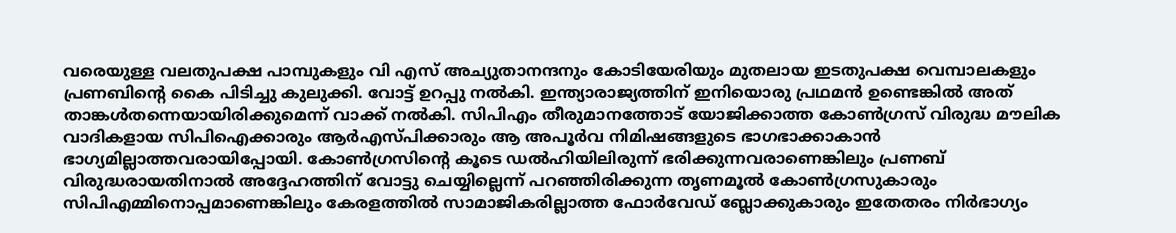വരെയുള്ള വലതുപക്ഷ പാമ്പുകളും വി എസ്‌ അച്യുതാനന്ദനും കോടിയേരിയും മുതലായ ഇടതുപക്ഷ വെമ്പാലകളും പ്രണബിന്റെ കൈ പിടിച്ചു കുലുക്കി. വോട്ട്‌ ഉറപ്പു നല്‍കി. ഇന്ത്യാരാജ്യത്തിന്‌ ഇനിയൊരു പ്രഥമന്‍ ഉണ്ടെങ്കില്‍ അത്‌ താങ്കള്‍തന്നെയായിരിക്കുമെന്ന്‌ വാക്ക്‌ നല്‍കി. സിപിഎം തീരുമാനത്തോട്‌ യോജിക്കാത്ത കോണ്‍ഗ്രസ്‌ വിരുദ്ധ മൗലിക വാദികളായ സിപിഐക്കാരും ആര്‍എസ്‌പിക്കാരും ആ അപൂര്‍വ നിമിഷങ്ങളുടെ ഭാഗഭാക്കാകാന്‍ ഭാഗ്യമില്ലാത്തവരായിപ്പോയി. കോണ്‍ഗ്രസിന്റെ കൂടെ ഡല്‍ഹിയിലിരുന്ന്‌ ഭരിക്കുന്നവരാണെങ്കിലും പ്രണബ്‌ വിരുദ്ധരായതിനാല്‍ അദ്ദേഹത്തിന്‌ വോട്ടു ചെയ്യില്ലെന്ന്‌ പറഞ്ഞിരിക്കുന്ന തൃണമൂല്‍ കോണ്‍ഗ്രസുകാരും സിപിഎമ്മിനൊപ്പമാണെങ്കിലും കേരളത്തില്‍ സാമാജികരില്ലാത്ത ഫോര്‍വേഡ്‌ ബ്ലോക്കുകാരും ഇതേതരം നിര്‍ഭാഗ്യം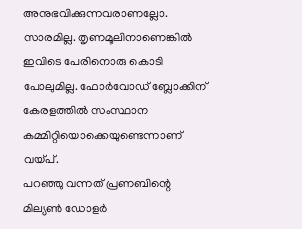അനുഭവിക്കുന്നവരാണല്ലോ. സാരമില്ല. തൃണമൂലിനാണെങ്കില്‍ ഇവിടെ പേരിനൊരു കൊടി പോലുമില്ല. ഫോര്‍വോഡ്‌ ബ്ലോക്കിന്‌ കേരളത്തില്‍ സംസ്ഥാന കമ്മിറ്റിയൊക്കെയുണ്ടെന്നാണ്‌ വയ്‌പ്‌.
പറഞ്ഞു വന്നത്‌ പ്രണബിന്റെ മില്യണ്‍ ഡോളര്‍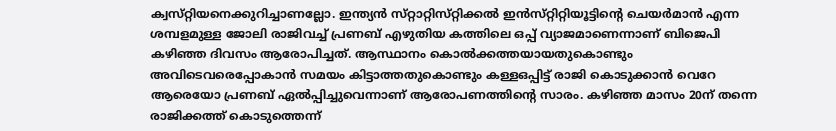ക്വസ്‌റ്റിയനെക്കുറിച്ചാണല്ലോ. ഇന്ത്യന്‍ സ്‌റ്റാറ്റിസ്‌റ്റിക്കല്‍ ഇന്‍സ്‌റ്റിറ്റിയൂട്ടിന്റെ ചെയര്‍മാന്‍ എന്ന ശമ്പളമുള്ള ജോലി രാജിവച്ച്‌ പ്രണബ്‌ എഴുതിയ കത്തിലെ ഒപ്പ്‌ വ്യാജമാണെന്നാണ്‌ ബിജെപി കഴിഞ്ഞ ദിവസം ആരോപിച്ചത്‌. ആസ്ഥാനം കൊല്‍ക്കത്തയായതുകൊണ്ടും അവിടെവരെപ്പോകാന്‍ സമയം കിട്ടാത്തതുകൊണ്ടും കള്ളഒപ്പിട്ട്‌ രാജി കൊടുക്കാന്‍ വെറേ ആരെയോ പ്രണബ്‌ ഏല്‍പ്പിച്ചുവെന്നാണ്‌ ആരോപണത്തിന്റെ സാരം. കഴിഞ്ഞ മാസം 20ന്‌ തന്നെ രാജിക്കത്ത്‌ കൊടുത്തെന്ന്‌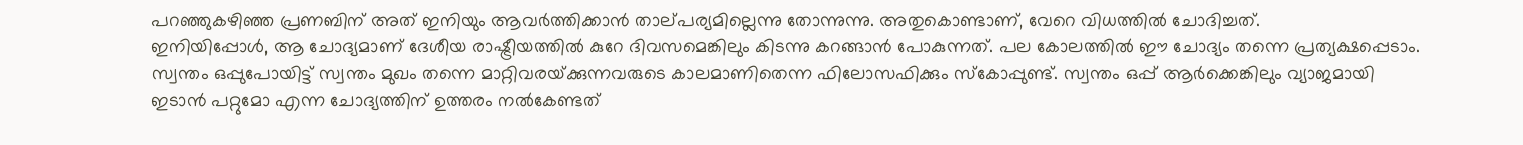പറഞ്ഞുകഴിഞ്ഞ പ്രണബിന്‌ അത്‌ ഇനിയും ആവര്‍ത്തിക്കാന്‍ താല്‌പര്യമില്ലെന്നു തോന്നുന്നു. അതുകൊണ്ടാണ്‌, വേറെ വിധത്തില്‍ ചോദിച്ചത്‌.
ഇനിയിപ്പോള്‍, ആ ചോദ്യമാണ്‌ ദേശീയ രാഷ്ട്രീയത്തില്‍ കുറേ ദിവസമെങ്കിലും കിടന്നു കറങ്ങാന്‍ പോകുന്നത്‌. പല കോലത്തില്‍ ഈ ചോദ്യം തന്നെ പ്രത്യക്ഷപ്പെടാം. സ്വന്തം ഒപ്പുപോയിട്ട്‌ സ്വന്തം മുഖം തന്നെ മാറ്റിവരയ്‌ക്കുന്നവരുടെ കാലമാണിതെന്ന ഫിലോസഫിക്കും സ്‌കോപ്പുണ്ട്‌. സ്വന്തം ഒപ്പ്‌ ആര്‍ക്കെങ്കിലും വ്യാജമായി ഇടാന്‍ പറ്റുമോ എന്ന ചോദ്യത്തിന്‌ ഉത്തരം നല്‍കേണ്ടത്‌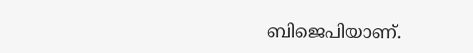ബിജെപിയാണ്‌.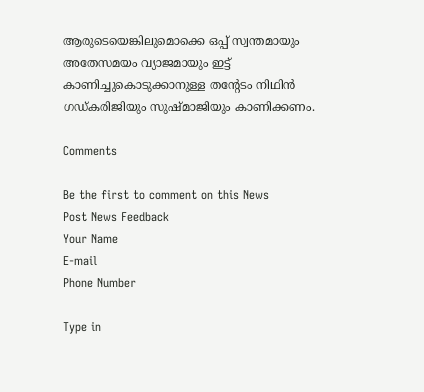ആരുടെയെങ്കിലുമൊക്കെ ഒപ്പ്‌ സ്വന്തമായും അതേസമയം വ്യാജമായും ഇട്ട്‌ കാണിച്ചുകൊടുക്കാനുള്ള തന്റേടം നിഥിന്‍ ഗഡ്‌കരിജിയും സുഷ്‌മാജിയും കാണിക്കണം.

Comments

Be the first to comment on this News
Post News Feedback
Your Name
E-mail
Phone Number

Type in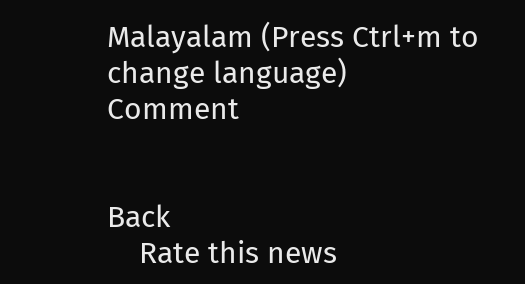Malayalam (Press Ctrl+m to change language)
Comment


Back
    Rate this news